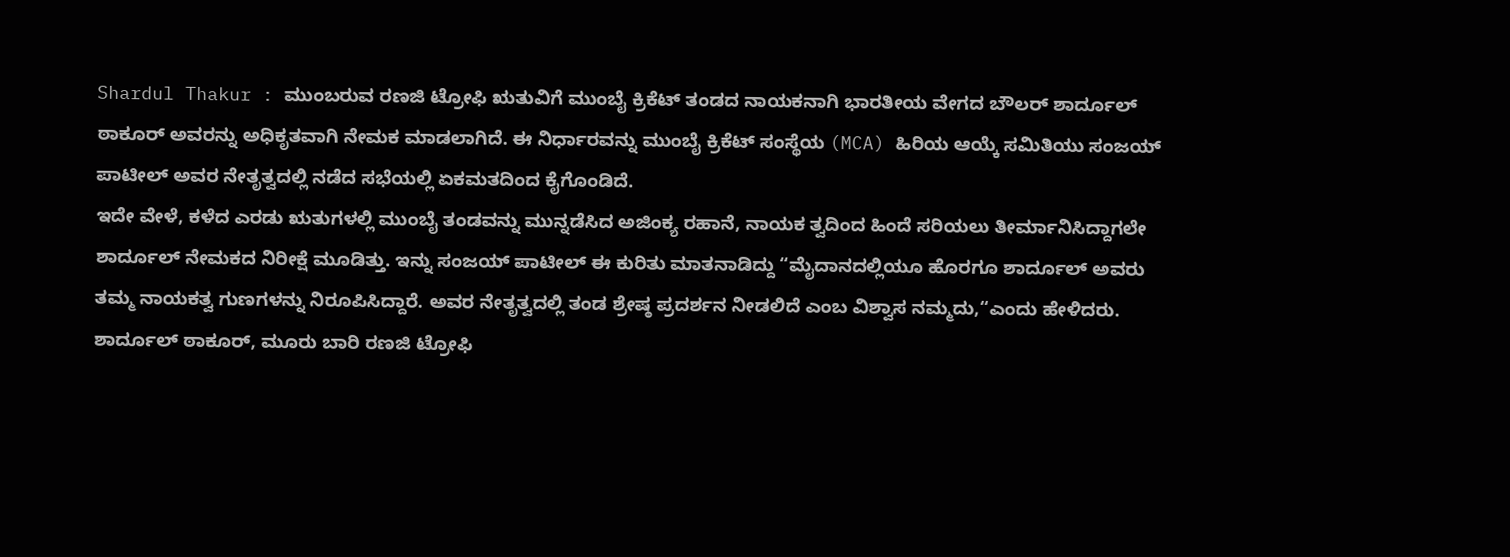Shardul Thakur : ಮುಂಬರುವ ರಣಜಿ ಟ್ರೋಫಿ ಋತುವಿಗೆ ಮುಂಬೈ ಕ್ರಿಕೆಟ್ ತಂಡದ ನಾಯಕನಾಗಿ ಭಾರತೀಯ ವೇಗದ ಬೌಲರ್ ಶಾರ್ದೂಲ್ ಠಾಕೂರ್ ಅವರನ್ನು ಅಧಿಕೃತವಾಗಿ ನೇಮಕ ಮಾಡಲಾಗಿದೆ. ಈ ನಿರ್ಧಾರವನ್ನು ಮುಂಬೈ ಕ್ರಿಕೆಟ್ ಸಂಸ್ಥೆಯ (MCA) ಹಿರಿಯ ಆಯ್ಕೆ ಸಮಿತಿಯು ಸಂಜಯ್ ಪಾಟೀಲ್ ಅವರ ನೇತೃತ್ವದಲ್ಲಿ ನಡೆದ ಸಭೆಯಲ್ಲಿ ಏಕಮತದಿಂದ ಕೈಗೊಂಡಿದೆ.
ಇದೇ ವೇಳೆ, ಕಳೆದ ಎರಡು ಋತುಗಳಲ್ಲಿ ಮುಂಬೈ ತಂಡವನ್ನು ಮುನ್ನಡೆಸಿದ ಅಜಿಂಕ್ಯ ರಹಾನೆ, ನಾಯಕ ತ್ವದಿಂದ ಹಿಂದೆ ಸರಿಯಲು ತೀರ್ಮಾನಿಸಿದ್ದಾಗಲೇ ಶಾರ್ದೂಲ್ ನೇಮಕದ ನಿರೀಕ್ಷೆ ಮೂಡಿತ್ತು. ಇನ್ನು ಸಂಜಯ್ ಪಾಟೀಲ್ ಈ ಕುರಿತು ಮಾತನಾಡಿದ್ದು “ಮೈದಾನದಲ್ಲಿಯೂ ಹೊರಗೂ ಶಾರ್ದೂಲ್ ಅವರು ತಮ್ಮ ನಾಯಕತ್ವ ಗುಣಗಳನ್ನು ನಿರೂಪಿಸಿದ್ದಾರೆ. ಅವರ ನೇತೃತ್ವದಲ್ಲಿ ತಂಡ ಶ್ರೇಷ್ಠ ಪ್ರದರ್ಶನ ನೀಡಲಿದೆ ಎಂಬ ವಿಶ್ವಾಸ ನಮ್ಮದು,“ಎಂದು ಹೇಳಿದರು.
ಶಾರ್ದೂಲ್ ಠಾಕೂರ್, ಮೂರು ಬಾರಿ ರಣಜಿ ಟ್ರೋಫಿ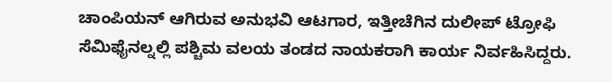ಚಾಂಪಿಯನ್ ಆಗಿರುವ ಅನುಭವಿ ಆಟಗಾರ, ಇತ್ತೀಚೆಗಿನ ದುಲೀಪ್ ಟ್ರೋಫಿ ಸೆಮಿಫೈನಲ್ನಲ್ಲಿ ಪಶ್ಚಿಮ ವಲಯ ತಂಡದ ನಾಯಕರಾಗಿ ಕಾರ್ಯ ನಿರ್ವಹಿಸಿದ್ದರು.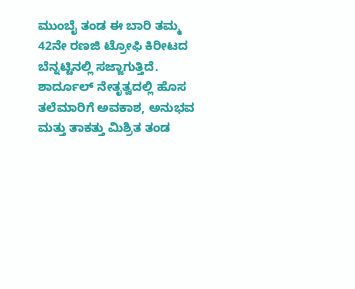ಮುಂಬೈ ತಂಡ ಈ ಬಾರಿ ತಮ್ಮ 42ನೇ ರಣಜಿ ಟ್ರೋಫಿ ಕಿರೀಟದ ಬೆನ್ನಟ್ಟಿನಲ್ಲಿ ಸಜ್ಜಾಗುತ್ತಿದೆ. ಶಾರ್ದೂಲ್ ನೇತೃತ್ವದಲ್ಲಿ ಹೊಸ ತಲೆಮಾರಿಗೆ ಅವಕಾಶ, ಅನುಭವ ಮತ್ತು ತಾಕತ್ತು ಮಿಶ್ರಿತ ತಂಡ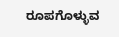ರೂಪಗೊಳ್ಳುವ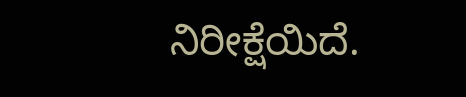ನಿರೀಕ್ಷೆಯಿದೆ.